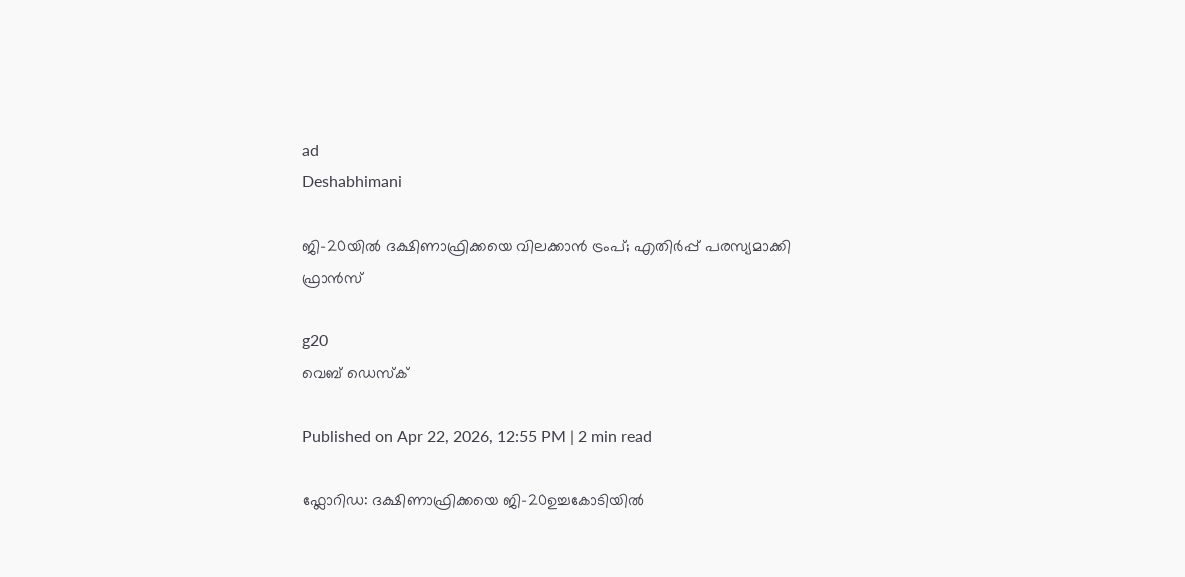ad
Deshabhimani

ജി-20യിൽ ദക്ഷിണാഫ്രിക്കയെ വിലക്കാൻ ട്രംപ്; എതിര്‍പ്പ് പരസ്യമാക്കി ഫ്രാൻസ്

g20
വെബ് ഡെസ്ക്

Published on Apr 22, 2026, 12:55 PM | 2 min read

ഫ്ലോറിഡ: ദക്ഷിണാഫ്രിക്കയെ ജി-20ഉച്ചകോടിയിൽ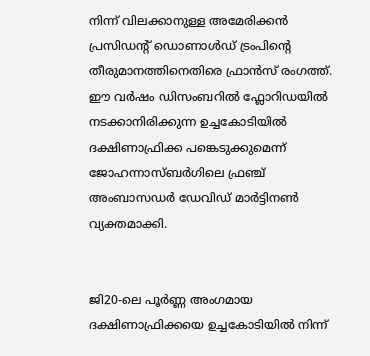നിന്ന് വിലക്കാനുള്ള അമേരിക്കൻ പ്രസിഡന്റ് ഡൊണാൾഡ് ട്രംപിന്റെ തീരുമാനത്തിനെതിരെ ഫ്രാൻസ് രംഗത്ത്. ഈ വർഷം ഡിസംബറിൽ ഫ്ലോറിഡയിൽ നടക്കാനിരിക്കുന്ന ഉച്ചകോടിയിൽ ദക്ഷിണാഫ്രിക്ക പങ്കെടുക്കുമെന്ന് ജോഹന്നാസ്ബർഗിലെ ഫ്രഞ്ച് അംബാസഡർ ഡേവിഡ് മാർട്ടിനൺ വ്യക്തമാക്കി.


ജി20-ലെ പൂർണ്ണ അംഗമായ ദക്ഷിണാഫ്രിക്കയെ ഉച്ചകോടിയിൽ നിന്ന്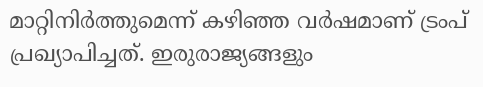മാറ്റിനിർത്തുമെന്ന് കഴിഞ്ഞ വർഷമാണ് ട്രംപ് പ്രഖ്യാപിച്ചത്. ഇരുരാജ്യങ്ങളും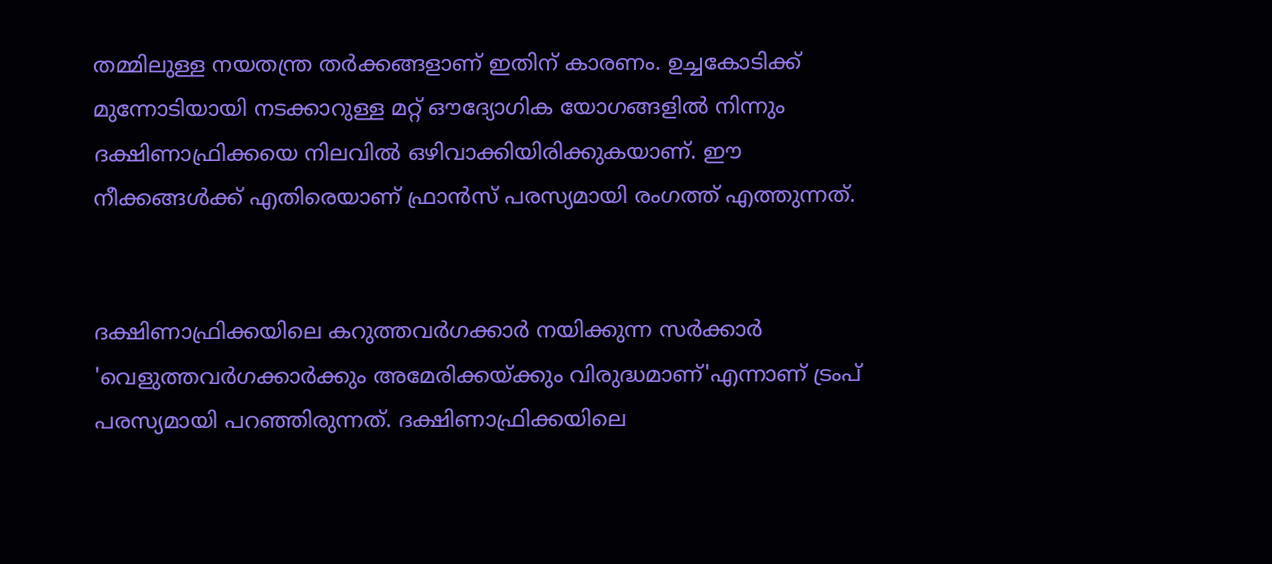തമ്മിലുള്ള നയതന്ത്ര തർക്കങ്ങളാണ് ഇതിന് കാരണം. ഉച്ചകോടിക്ക് മുന്നോടിയായി നടക്കാറുള്ള മറ്റ് ഔദ്യോഗിക യോഗങ്ങളിൽ നിന്നും ദക്ഷിണാഫ്രിക്കയെ നിലവിൽ ഒഴിവാക്കിയിരിക്കുകയാണ്. ഈ നീക്കങ്ങൾക്ക് എതിരെയാണ് ഫ്രാൻസ് പരസ്യമായി രംഗത്ത് എത്തുന്നത്.


ദക്ഷിണാഫ്രിക്കയിലെ കറുത്തവർഗക്കാർ നയിക്കുന്ന സർക്കാർ 'വെളുത്തവർഗക്കാർക്കും അമേരിക്കയ്ക്കും വിരുദ്ധമാണ്'എന്നാണ് ട്രംപ് പരസ്യമായി പറഞ്ഞിരുന്നത്. ദക്ഷിണാഫ്രിക്കയിലെ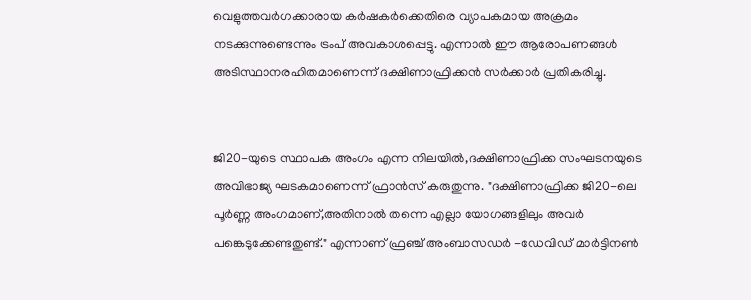വെളുത്തവർഗക്കാരായ കർഷകർക്കെതിരെ വ്യാപകമായ അക്രമം നടക്കുന്നുണ്ടെന്നും ട്രംപ് അവകാശപ്പെട്ടു. എന്നാൽ ഈ ആരോപണങ്ങൾ അടിസ്ഥാനരഹിതമാണെന്ന് ദക്ഷിണാഫ്രിക്കൻ സർക്കാർ പ്രതികരിച്ചു.


ജി20-യുടെ സ്ഥാപക അംഗം എന്ന നിലയിൽ,ദക്ഷിണാഫ്രിക്ക സംഘടനയുടെ അവിഭാജ്യ ഘടകമാണെന്ന് ഫ്രാൻസ് കരുതുന്നു. "ദക്ഷിണാഫ്രിക്ക ജി20-ലെ പൂർണ്ണ അംഗമാണ്,അതിനാൽ തന്നെ എല്ലാ യോഗങ്ങളിലും അവർ പങ്കെടുക്കേണ്ടതുണ്ട്." എന്നാണ് ഫ്രഞ്ച് അംബാസഡർ -ഡേവിഡ് മാർട്ടിനൺ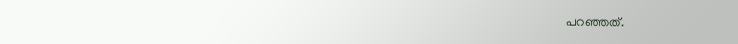പറഞ്ഞത്.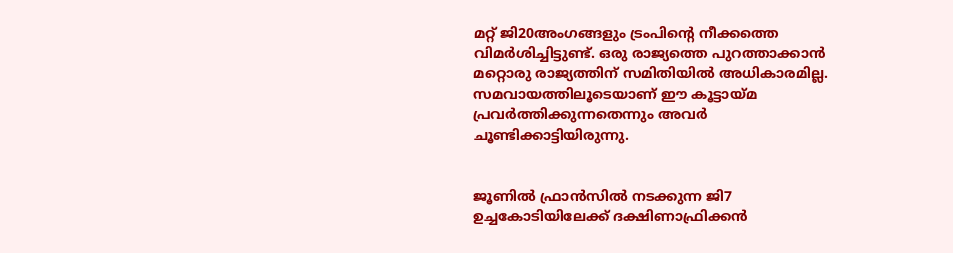മറ്റ് ജി20അംഗങ്ങളും ട്രംപിന്റെ നീക്കത്തെ വിമർശിച്ചിട്ടുണ്ട്. ഒരു രാജ്യത്തെ പുറത്താക്കാൻ മറ്റൊരു രാജ്യത്തിന് സമിതിയിൽ അധികാരമില്ല. സമവായത്തിലൂടെയാണ് ഈ കൂട്ടായ്മ പ്രവർത്തിക്കുന്നതെന്നും അവർ ചൂണ്ടിക്കാട്ടിയിരുന്നു.


ജൂണിൽ ഫ്രാൻസിൽ നടക്കുന്ന ജി7 ഉച്ചകോടിയിലേക്ക് ദക്ഷിണാഫ്രിക്കൻ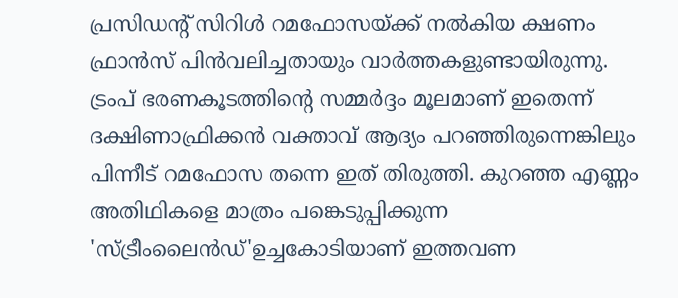പ്രസിഡന്റ് സിറിൾ റമഫോസയ്ക്ക് നൽകിയ ക്ഷണം ഫ്രാൻസ് പിൻവലിച്ചതായും വാർത്തകളുണ്ടായിരുന്നു. ട്രംപ് ഭരണകൂടത്തിന്റെ സമ്മർദ്ദം മൂലമാണ് ഇതെന്ന് ദക്ഷിണാഫ്രിക്കൻ വക്താവ് ആദ്യം പറഞ്ഞിരുന്നെങ്കിലും പിന്നീട് റമഫോസ തന്നെ ഇത് തിരുത്തി. കുറഞ്ഞ എണ്ണം അതിഥികളെ മാത്രം പങ്കെടുപ്പിക്കുന്ന 'സ്ട്രീംലൈൻഡ്'ഉച്ചകോടിയാണ് ഇത്തവണ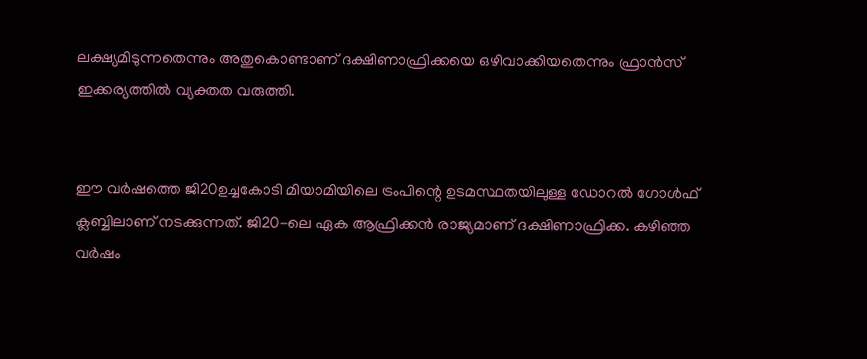ലക്ഷ്യമിടുന്നതെന്നും അതുകൊണ്ടാണ് ദക്ഷിണാഫ്രിക്കയെ ഒഴിവാക്കിയതെന്നും ഫ്രാൻസ് ഇക്കര്യത്തിൽ വ്യക്തത വരുത്തി.


ഈ വർഷത്തെ ജി20ഉച്ചകോടി മിയാമിയിലെ ട്രംപിന്റെ ഉടമസ്ഥതയിലുള്ള ഡോറൽ ഗോൾഫ് ക്ലബ്ബിലാണ് നടക്കുന്നത്. ജി20-ലെ ഏക ആഫ്രിക്കൻ രാജ്യമാണ് ദക്ഷിണാഫ്രിക്ക. കഴിഞ്ഞ വർഷം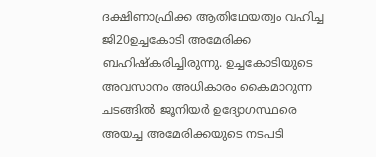ദക്ഷിണാഫ്രിക്ക ആതിഥേയത്വം വഹിച്ച ജി20ഉച്ചകോടി അമേരിക്ക ബഹിഷ്കരിച്ചിരുന്നു. ഉച്ചകോടിയുടെ അവസാനം അധികാരം കൈമാറുന്ന ചടങ്ങിൽ ജൂനിയർ ഉദ്യോഗസ്ഥരെ അയച്ച അമേരിക്കയുടെ നടപടി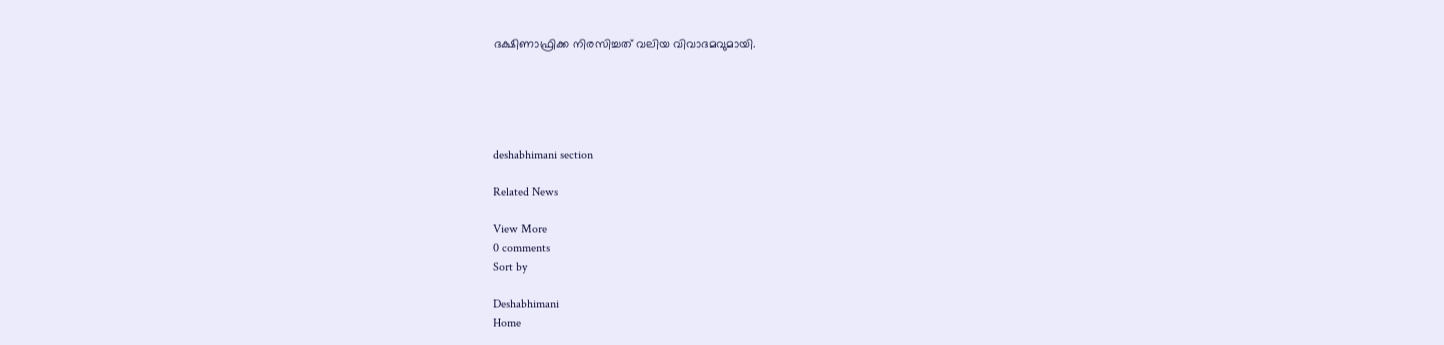ദക്ഷിണാഫ്രിക്ക നിരസിച്ചത് വലിയ വിവാദമവുമായി.





deshabhimani section

Related News

View More
0 comments
Sort by

Deshabhimani
Home